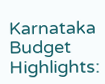Karnataka Budget Highlights: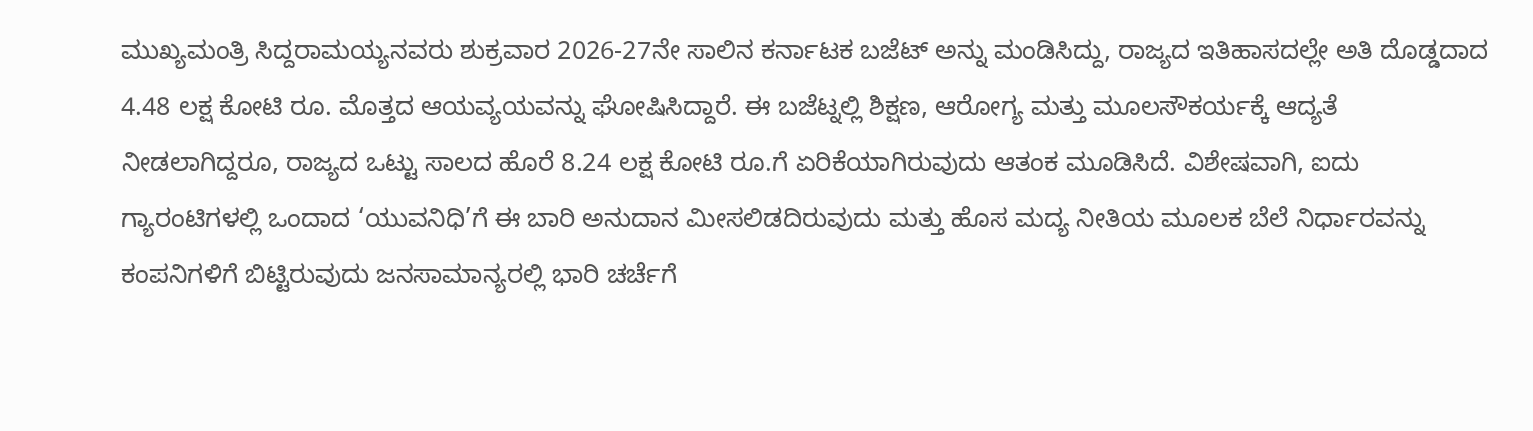ಮುಖ್ಯಮಂತ್ರಿ ಸಿದ್ದರಾಮಯ್ಯನವರು ಶುಕ್ರವಾರ 2026-27ನೇ ಸಾಲಿನ ಕರ್ನಾಟಕ ಬಜೆಟ್ ಅನ್ನು ಮಂಡಿಸಿದ್ದು, ರಾಜ್ಯದ ಇತಿಹಾಸದಲ್ಲೇ ಅತಿ ದೊಡ್ಡದಾದ 4.48 ಲಕ್ಷ ಕೋಟಿ ರೂ. ಮೊತ್ತದ ಆಯವ್ಯಯವನ್ನು ಘೋಷಿಸಿದ್ದಾರೆ. ಈ ಬಜೆಟ್ನಲ್ಲಿ ಶಿಕ್ಷಣ, ಆರೋಗ್ಯ ಮತ್ತು ಮೂಲಸೌಕರ್ಯಕ್ಕೆ ಆದ್ಯತೆ ನೀಡಲಾಗಿದ್ದರೂ, ರಾಜ್ಯದ ಒಟ್ಟು ಸಾಲದ ಹೊರೆ 8.24 ಲಕ್ಷ ಕೋಟಿ ರೂ.ಗೆ ಏರಿಕೆಯಾಗಿರುವುದು ಆತಂಕ ಮೂಡಿಸಿದೆ. ವಿಶೇಷವಾಗಿ, ಐದು ಗ್ಯಾರಂಟಿಗಳಲ್ಲಿ ಒಂದಾದ ‘ಯುವನಿಧಿ’ಗೆ ಈ ಬಾರಿ ಅನುದಾನ ಮೀಸಲಿಡದಿರುವುದು ಮತ್ತು ಹೊಸ ಮದ್ಯ ನೀತಿಯ ಮೂಲಕ ಬೆಲೆ ನಿರ್ಧಾರವನ್ನು ಕಂಪನಿಗಳಿಗೆ ಬಿಟ್ಟಿರುವುದು ಜನಸಾಮಾನ್ಯರಲ್ಲಿ ಭಾರಿ ಚರ್ಚೆಗೆ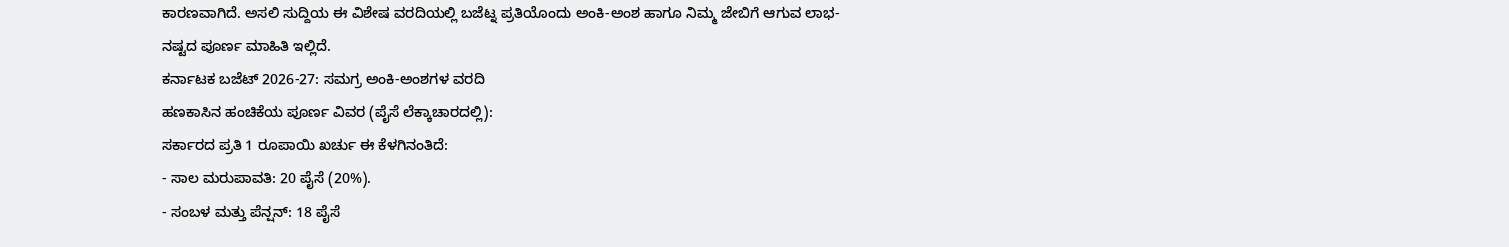ಕಾರಣವಾಗಿದೆ. ಅಸಲಿ ಸುದ್ದಿಯ ಈ ವಿಶೇಷ ವರದಿಯಲ್ಲಿ ಬಜೆಟ್ನ ಪ್ರತಿಯೊಂದು ಅಂಕಿ-ಅಂಶ ಹಾಗೂ ನಿಮ್ಮ ಜೇಬಿಗೆ ಆಗುವ ಲಾಭ-ನಷ್ಟದ ಪೂರ್ಣ ಮಾಹಿತಿ ಇಲ್ಲಿದೆ.
ಕರ್ನಾಟಕ ಬಜೆಟ್ 2026-27: ಸಮಗ್ರ ಅಂಕಿ-ಅಂಶಗಳ ವರದಿ
ಹಣಕಾಸಿನ ಹಂಚಿಕೆಯ ಪೂರ್ಣ ವಿವರ (ಪೈಸೆ ಲೆಕ್ಕಾಚಾರದಲ್ಲಿ):
ಸರ್ಕಾರದ ಪ್ರತಿ 1 ರೂಪಾಯಿ ಖರ್ಚು ಈ ಕೆಳಗಿನಂತಿದೆ:
- ಸಾಲ ಮರುಪಾವತಿ: 20 ಪೈಸೆ (20%).
- ಸಂಬಳ ಮತ್ತು ಪೆನ್ಷನ್: 18 ಪೈಸೆ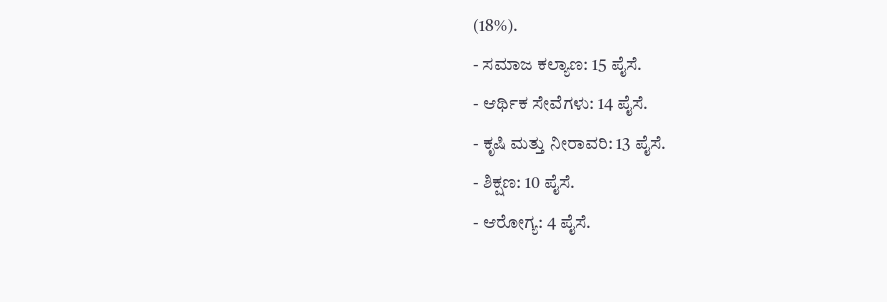(18%).
- ಸಮಾಜ ಕಲ್ಯಾಣ: 15 ಪೈಸೆ.
- ಆರ್ಥಿಕ ಸೇವೆಗಳು: 14 ಪೈಸೆ.
- ಕೃಷಿ ಮತ್ತು ನೀರಾವರಿ: 13 ಪೈಸೆ.
- ಶಿಕ್ಷಣ: 10 ಪೈಸೆ.
- ಆರೋಗ್ಯ: 4 ಪೈಸೆ.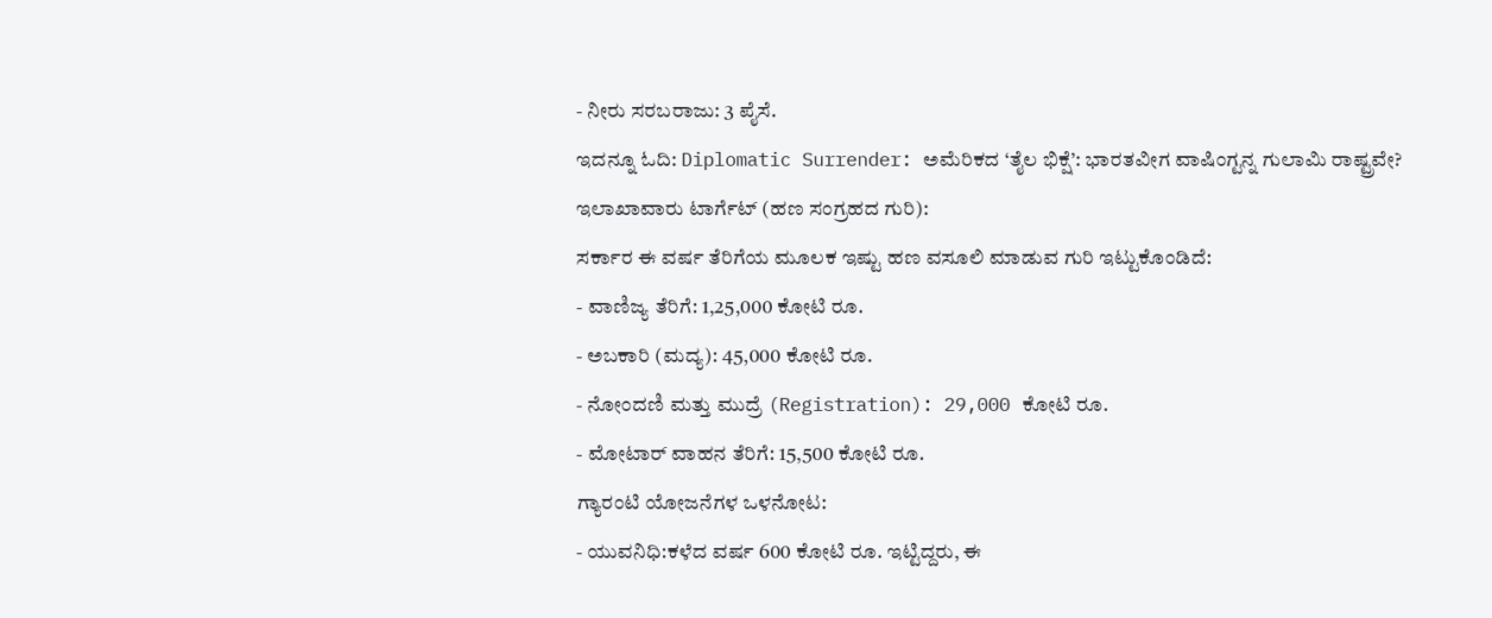- ನೀರು ಸರಬರಾಜು: 3 ಪೈಸೆ.
ಇದನ್ನೂ ಓದಿ: Diplomatic Surrender: ಅಮೆರಿಕದ ‘ತೈಲ ಭಿಕ್ಷೆ’: ಭಾರತವೀಗ ವಾಷಿಂಗ್ಟನ್ನ ಗುಲಾಮಿ ರಾಷ್ಟ್ರವೇ?
ಇಲಾಖಾವಾರು ಟಾರ್ಗೆಟ್ (ಹಣ ಸಂಗ್ರಹದ ಗುರಿ):
ಸರ್ಕಾರ ಈ ವರ್ಷ ತೆರಿಗೆಯ ಮೂಲಕ ಇಷ್ಟು ಹಣ ವಸೂಲಿ ಮಾಡುವ ಗುರಿ ಇಟ್ಟುಕೊಂಡಿದೆ:
- ವಾಣಿಜ್ಯ ತೆರಿಗೆ: 1,25,000 ಕೋಟಿ ರೂ.
- ಅಬಕಾರಿ (ಮದ್ಯ): 45,000 ಕೋಟಿ ರೂ.
- ನೋಂದಣಿ ಮತ್ತು ಮುದ್ರೆ (Registration): 29,000 ಕೋಟಿ ರೂ.
- ಮೋಟಾರ್ ವಾಹನ ತೆರಿಗೆ: 15,500 ಕೋಟಿ ರೂ.
ಗ್ಯಾರಂಟಿ ಯೋಜನೆಗಳ ಒಳನೋಟ:
- ಯುವನಿಧಿ:ಕಳೆದ ವರ್ಷ 600 ಕೋಟಿ ರೂ. ಇಟ್ಟಿದ್ದರು, ಈ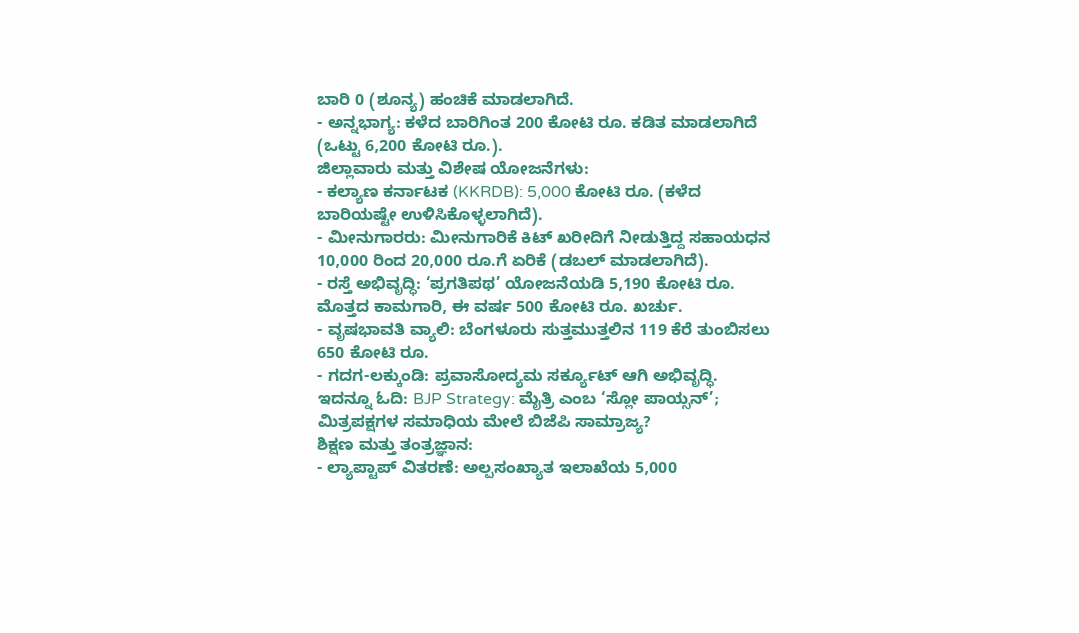ಬಾರಿ 0 (ಶೂನ್ಯ) ಹಂಚಿಕೆ ಮಾಡಲಾಗಿದೆ.
- ಅನ್ನಭಾಗ್ಯ: ಕಳೆದ ಬಾರಿಗಿಂತ 200 ಕೋಟಿ ರೂ. ಕಡಿತ ಮಾಡಲಾಗಿದೆ (ಒಟ್ಟು 6,200 ಕೋಟಿ ರೂ.).
ಜಿಲ್ಲಾವಾರು ಮತ್ತು ವಿಶೇಷ ಯೋಜನೆಗಳು:
- ಕಲ್ಯಾಣ ಕರ್ನಾಟಕ (KKRDB): 5,000 ಕೋಟಿ ರೂ. (ಕಳೆದ ಬಾರಿಯಷ್ಟೇ ಉಳಿಸಿಕೊಳ್ಳಲಾಗಿದೆ).
- ಮೀನುಗಾರರು: ಮೀನುಗಾರಿಕೆ ಕಿಟ್ ಖರೀದಿಗೆ ನೀಡುತ್ತಿದ್ದ ಸಹಾಯಧನ 10,000 ರಿಂದ 20,000 ರೂ.ಗೆ ಏರಿಕೆ (ಡಬಲ್ ಮಾಡಲಾಗಿದೆ).
- ರಸ್ತೆ ಅಭಿವೃದ್ಧಿ: ‘ಪ್ರಗತಿಪಥ’ ಯೋಜನೆಯಡಿ 5,190 ಕೋಟಿ ರೂ. ಮೊತ್ತದ ಕಾಮಗಾರಿ, ಈ ವರ್ಷ 500 ಕೋಟಿ ರೂ. ಖರ್ಚು.
- ವೃಷಭಾವತಿ ವ್ಯಾಲಿ: ಬೆಂಗಳೂರು ಸುತ್ತಮುತ್ತಲಿನ 119 ಕೆರೆ ತುಂಬಿಸಲು 650 ಕೋಟಿ ರೂ.
- ಗದಗ-ಲಕ್ಕುಂಡಿ: ಪ್ರವಾಸೋದ್ಯಮ ಸರ್ಕ್ಯೂಟ್ ಆಗಿ ಅಭಿವೃದ್ಧಿ.
ಇದನ್ನೂ ಓದಿ: BJP Strategy: ಮೈತ್ರಿ ಎಂಬ ‘ಸ್ಲೋ ಪಾಯ್ಸನ್’; ಮಿತ್ರಪಕ್ಷಗಳ ಸಮಾಧಿಯ ಮೇಲೆ ಬಿಜೆಪಿ ಸಾಮ್ರಾಜ್ಯ?
ಶಿಕ್ಷಣ ಮತ್ತು ತಂತ್ರಜ್ಞಾನ:
- ಲ್ಯಾಪ್ಟಾಪ್ ವಿತರಣೆ: ಅಲ್ಪಸಂಖ್ಯಾತ ಇಲಾಖೆಯ 5,000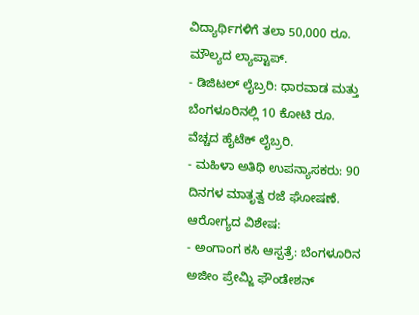ವಿದ್ಯಾರ್ಥಿಗಳಿಗೆ ತಲಾ 50,000 ರೂ. ಮೌಲ್ಯದ ಲ್ಯಾಪ್ಟಾಪ್.
- ಡಿಜಿಟಲ್ ಲೈಬ್ರರಿ: ಧಾರವಾಡ ಮತ್ತು ಬೆಂಗಳೂರಿನಲ್ಲಿ 10 ಕೋಟಿ ರೂ. ವೆಚ್ಚದ ಹೈಟೆಕ್ ಲೈಬ್ರರಿ.
- ಮಹಿಳಾ ಅತಿಥಿ ಉಪನ್ಯಾಸಕರು: 90 ದಿನಗಳ ಮಾತೃತ್ವ ರಜೆ ಘೋಷಣೆ.
ಆರೋಗ್ಯದ ವಿಶೇಷ:
- ಅಂಗಾಂಗ ಕಸಿ ಆಸ್ಪತ್ರೆ: ಬೆಂಗಳೂರಿನ ಅಜೀಂ ಪ್ರೇಮ್ಜಿ ಫೌಂಡೇಶನ್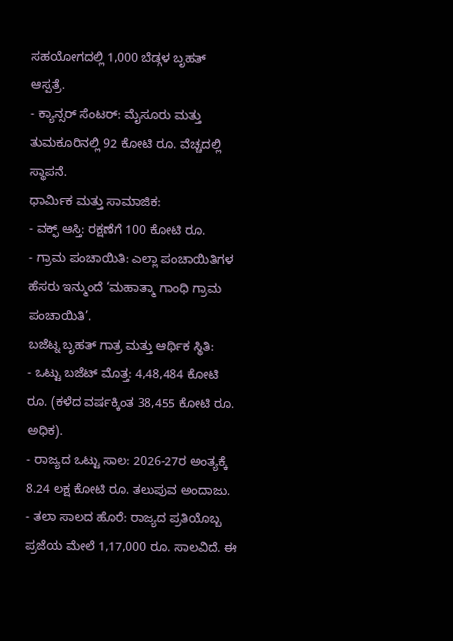ಸಹಯೋಗದಲ್ಲಿ 1,000 ಬೆಡ್ಗಳ ಬೃಹತ್ ಆಸ್ಪತ್ರೆ.
- ಕ್ಯಾನ್ಸರ್ ಸೆಂಟರ್: ಮೈಸೂರು ಮತ್ತು ತುಮಕೂರಿನಲ್ಲಿ 92 ಕೋಟಿ ರೂ. ವೆಚ್ಚದಲ್ಲಿ ಸ್ಥಾಪನೆ.
ಧಾರ್ಮಿಕ ಮತ್ತು ಸಾಮಾಜಿಕ:
- ವಕ್ಫ್ ಆಸ್ತಿ: ರಕ್ಷಣೆಗೆ 100 ಕೋಟಿ ರೂ.
- ಗ್ರಾಮ ಪಂಚಾಯಿತಿ: ಎಲ್ಲಾ ಪಂಚಾಯಿತಿಗಳ ಹೆಸರು ಇನ್ಮುಂದೆ ‘ಮಹಾತ್ಮಾ ಗಾಂಧಿ ಗ್ರಾಮ ಪಂಚಾಯಿತಿ’.
ಬಜೆಟ್ನ ಬೃಹತ್ ಗಾತ್ರ ಮತ್ತು ಆರ್ಥಿಕ ಸ್ಥಿತಿ:
- ಒಟ್ಟು ಬಜೆಟ್ ಮೊತ್ತ: 4,48,484 ಕೋಟಿ ರೂ. (ಕಳೆದ ವರ್ಷಕ್ಕಿಂತ 38,455 ಕೋಟಿ ರೂ. ಅಧಿಕ).
- ರಾಜ್ಯದ ಒಟ್ಟು ಸಾಲ: 2026-27ರ ಅಂತ್ಯಕ್ಕೆ 8.24 ಲಕ್ಷ ಕೋಟಿ ರೂ. ತಲುಪುವ ಅಂದಾಜು.
- ತಲಾ ಸಾಲದ ಹೊರೆ: ರಾಜ್ಯದ ಪ್ರತಿಯೊಬ್ಬ ಪ್ರಜೆಯ ಮೇಲೆ 1,17,000 ರೂ. ಸಾಲವಿದೆ. ಈ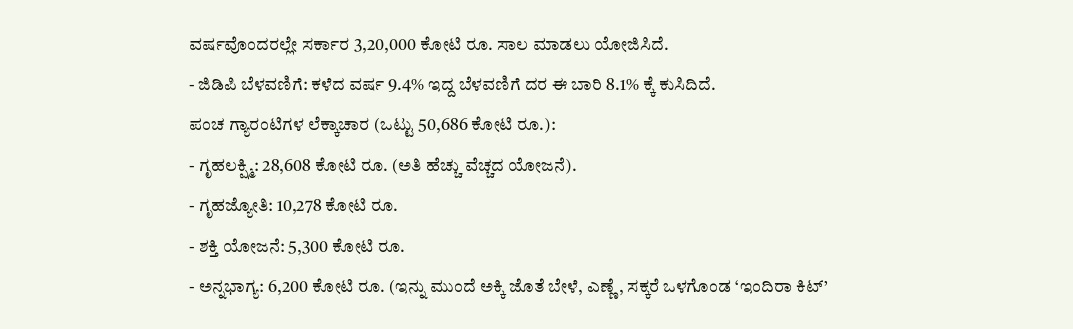ವರ್ಷವೊಂದರಲ್ಲೇ ಸರ್ಕಾರ 3,20,000 ಕೋಟಿ ರೂ. ಸಾಲ ಮಾಡಲು ಯೋಜಿಸಿದೆ.
- ಜಿಡಿಪಿ ಬೆಳವಣಿಗೆ: ಕಳೆದ ವರ್ಷ 9.4% ಇದ್ದ ಬೆಳವಣಿಗೆ ದರ ಈ ಬಾರಿ 8.1% ಕ್ಕೆ ಕುಸಿದಿದೆ.
ಪಂಚ ಗ್ಯಾರಂಟಿಗಳ ಲೆಕ್ಕಾಚಾರ (ಒಟ್ಟು 50,686 ಕೋಟಿ ರೂ.):
- ಗೃಹಲಕ್ಷ್ಮಿ: 28,608 ಕೋಟಿ ರೂ. (ಅತಿ ಹೆಚ್ಚು ವೆಚ್ಚದ ಯೋಜನೆ).
- ಗೃಹಜ್ಯೋತಿ: 10,278 ಕೋಟಿ ರೂ.
- ಶಕ್ತಿ ಯೋಜನೆ: 5,300 ಕೋಟಿ ರೂ.
- ಅನ್ನಭಾಗ್ಯ: 6,200 ಕೋಟಿ ರೂ. (ಇನ್ನು ಮುಂದೆ ಅಕ್ಕಿ ಜೊತೆ ಬೇಳೆ, ಎಣ್ಣೆ, ಸಕ್ಕರೆ ಒಳಗೊಂಡ ‘ಇಂದಿರಾ ಕಿಟ್’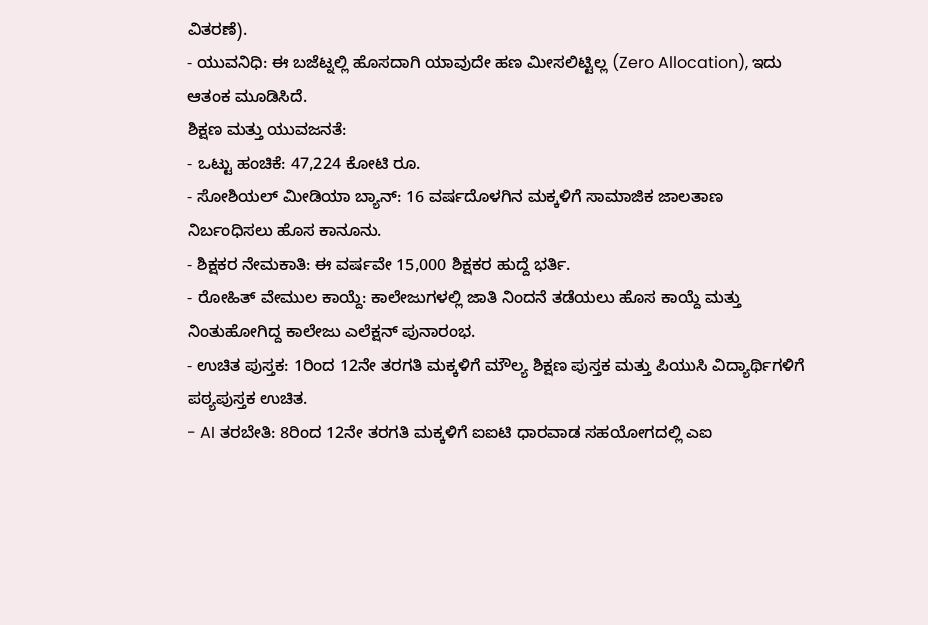ವಿತರಣೆ).
- ಯುವನಿಧಿ: ಈ ಬಜೆಟ್ನಲ್ಲಿ ಹೊಸದಾಗಿ ಯಾವುದೇ ಹಣ ಮೀಸಲಿಟ್ಟಿಲ್ಲ (Zero Allocation), ಇದು ಆತಂಕ ಮೂಡಿಸಿದೆ.
ಶಿಕ್ಷಣ ಮತ್ತು ಯುವಜನತೆ:
- ಒಟ್ಟು ಹಂಚಿಕೆ: 47,224 ಕೋಟಿ ರೂ.
- ಸೋಶಿಯಲ್ ಮೀಡಿಯಾ ಬ್ಯಾನ್: 16 ವರ್ಷದೊಳಗಿನ ಮಕ್ಕಳಿಗೆ ಸಾಮಾಜಿಕ ಜಾಲತಾಣ ನಿರ್ಬಂಧಿಸಲು ಹೊಸ ಕಾನೂನು.
- ಶಿಕ್ಷಕರ ನೇಮಕಾತಿ: ಈ ವರ್ಷವೇ 15,000 ಶಿಕ್ಷಕರ ಹುದ್ದೆ ಭರ್ತಿ.
- ರೋಹಿತ್ ವೇಮುಲ ಕಾಯ್ದೆ: ಕಾಲೇಜುಗಳಲ್ಲಿ ಜಾತಿ ನಿಂದನೆ ತಡೆಯಲು ಹೊಸ ಕಾಯ್ದೆ ಮತ್ತು ನಿಂತುಹೋಗಿದ್ದ ಕಾಲೇಜು ಎಲೆಕ್ಷನ್ ಪುನಾರಂಭ.
- ಉಚಿತ ಪುಸ್ತಕ: 1ರಿಂದ 12ನೇ ತರಗತಿ ಮಕ್ಕಳಿಗೆ ಮೌಲ್ಯ ಶಿಕ್ಷಣ ಪುಸ್ತಕ ಮತ್ತು ಪಿಯುಸಿ ವಿದ್ಯಾರ್ಥಿಗಳಿಗೆ ಪಠ್ಯಪುಸ್ತಕ ಉಚಿತ.
- AI ತರಬೇತಿ: 8ರಿಂದ 12ನೇ ತರಗತಿ ಮಕ್ಕಳಿಗೆ ಐಐಟಿ ಧಾರವಾಡ ಸಹಯೋಗದಲ್ಲಿ ಎಐ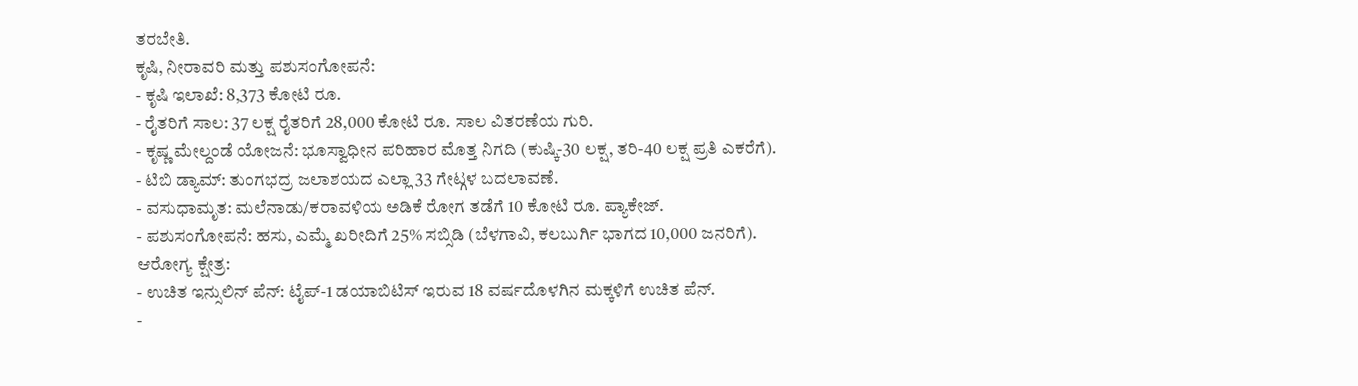ತರಬೇತಿ.
ಕೃಷಿ, ನೀರಾವರಿ ಮತ್ತು ಪಶುಸಂಗೋಪನೆ:
- ಕೃಷಿ ಇಲಾಖೆ: 8,373 ಕೋಟಿ ರೂ.
- ರೈತರಿಗೆ ಸಾಲ: 37 ಲಕ್ಷ ರೈತರಿಗೆ 28,000 ಕೋಟಿ ರೂ. ಸಾಲ ವಿತರಣೆಯ ಗುರಿ.
- ಕೃಷ್ಣ ಮೇಲ್ದಂಡೆ ಯೋಜನೆ: ಭೂಸ್ವಾಧೀನ ಪರಿಹಾರ ಮೊತ್ತ ನಿಗದಿ (ಕುಷ್ಕಿ-30 ಲಕ್ಷ, ತರಿ-40 ಲಕ್ಷ ಪ್ರತಿ ಎಕರೆಗೆ).
- ಟಿಬಿ ಡ್ಯಾಮ್: ತುಂಗಭದ್ರ ಜಲಾಶಯದ ಎಲ್ಲಾ 33 ಗೇಟ್ಗಳ ಬದಲಾವಣೆ.
- ವಸುಧಾಮೃತ: ಮಲೆನಾಡು/ಕರಾವಳಿಯ ಅಡಿಕೆ ರೋಗ ತಡೆಗೆ 10 ಕೋಟಿ ರೂ. ಪ್ಯಾಕೇಜ್.
- ಪಶುಸಂಗೋಪನೆ: ಹಸು, ಎಮ್ಮೆ ಖರೀದಿಗೆ 25% ಸಬ್ಸಿಡಿ (ಬೆಳಗಾವಿ, ಕಲಬುರ್ಗಿ ಭಾಗದ 10,000 ಜನರಿಗೆ).
ಆರೋಗ್ಯ ಕ್ಷೇತ್ರ:
- ಉಚಿತ ಇನ್ಸುಲಿನ್ ಪೆನ್: ಟೈಪ್-1 ಡಯಾಬಿಟಿಸ್ ಇರುವ 18 ವರ್ಷದೊಳಗಿನ ಮಕ್ಕಳಿಗೆ ಉಚಿತ ಪೆನ್.
-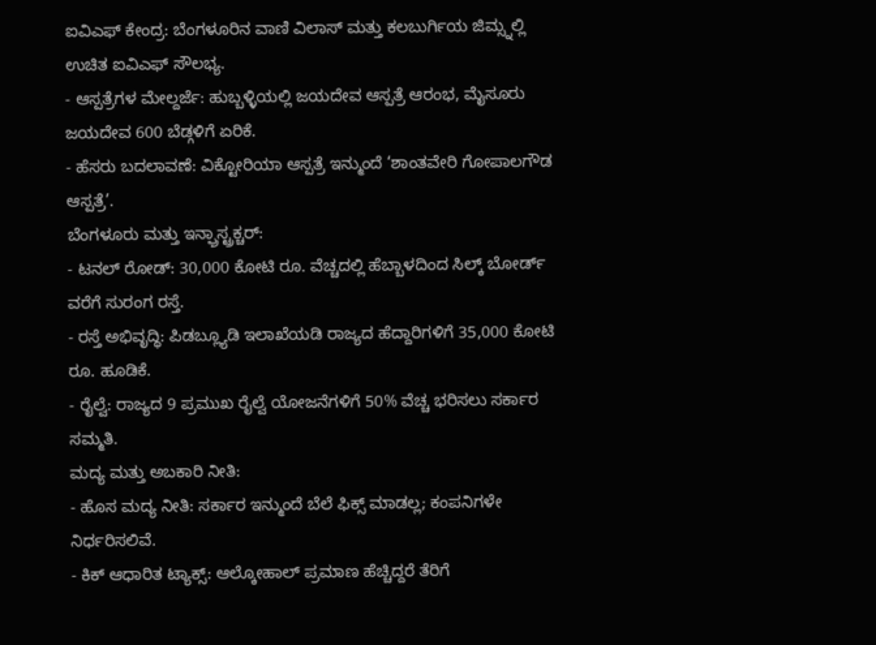ಐವಿಎಫ್ ಕೇಂದ್ರ: ಬೆಂಗಳೂರಿನ ವಾಣಿ ವಿಲಾಸ್ ಮತ್ತು ಕಲಬುರ್ಗಿಯ ಜಿಮ್ಸ್ನಲ್ಲಿ ಉಚಿತ ಐವಿಎಫ್ ಸೌಲಭ್ಯ.
- ಆಸ್ಪತ್ರೆಗಳ ಮೇಲ್ದರ್ಜೆ: ಹುಬ್ಬಳ್ಳಿಯಲ್ಲಿ ಜಯದೇವ ಆಸ್ಪತ್ರೆ ಆರಂಭ, ಮೈಸೂರು ಜಯದೇವ 600 ಬೆಡ್ಗಳಿಗೆ ಏರಿಕೆ.
- ಹೆಸರು ಬದಲಾವಣೆ: ವಿಕ್ಟೋರಿಯಾ ಆಸ್ಪತ್ರೆ ಇನ್ಮುಂದೆ ‘ಶಾಂತವೇರಿ ಗೋಪಾಲಗೌಡ ಆಸ್ಪತ್ರೆ’.
ಬೆಂಗಳೂರು ಮತ್ತು ಇನ್ಫ್ರಾಸ್ಟ್ರಕ್ಚರ್:
- ಟನಲ್ ರೋಡ್: 30,000 ಕೋಟಿ ರೂ. ವೆಚ್ಚದಲ್ಲಿ ಹೆಬ್ಬಾಳದಿಂದ ಸಿಲ್ಕ್ ಬೋರ್ಡ್ ವರೆಗೆ ಸುರಂಗ ರಸ್ತೆ.
- ರಸ್ತೆ ಅಭಿವೃದ್ಧಿ: ಪಿಡಬ್ಲ್ಯೂಡಿ ಇಲಾಖೆಯಡಿ ರಾಜ್ಯದ ಹೆದ್ದಾರಿಗಳಿಗೆ 35,000 ಕೋಟಿ ರೂ. ಹೂಡಿಕೆ.
- ರೈಲ್ವೆ: ರಾಜ್ಯದ 9 ಪ್ರಮುಖ ರೈಲ್ವೆ ಯೋಜನೆಗಳಿಗೆ 50% ವೆಚ್ಚ ಭರಿಸಲು ಸರ್ಕಾರ ಸಮ್ಮತಿ.
ಮದ್ಯ ಮತ್ತು ಅಬಕಾರಿ ನೀತಿ:
- ಹೊಸ ಮದ್ಯ ನೀತಿ: ಸರ್ಕಾರ ಇನ್ಮುಂದೆ ಬೆಲೆ ಫಿಕ್ಸ್ ಮಾಡಲ್ಲ; ಕಂಪನಿಗಳೇ ನಿರ್ಧರಿಸಲಿವೆ.
- ಕಿಕ್ ಆಧಾರಿತ ಟ್ಯಾಕ್ಸ್: ಆಲ್ಕೋಹಾಲ್ ಪ್ರಮಾಣ ಹೆಚ್ಚಿದ್ದರೆ ತೆರಿಗೆ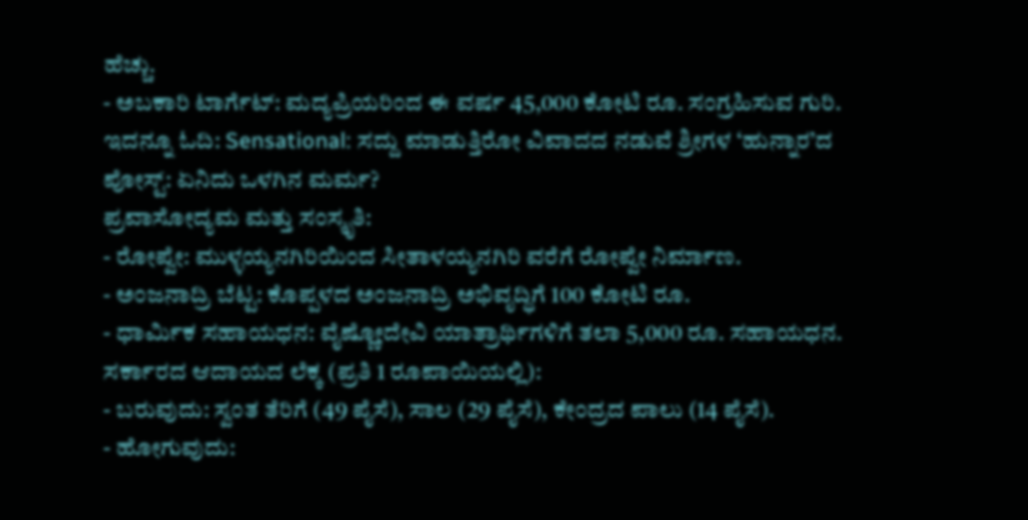ಹೆಚ್ಚು.
- ಅಬಕಾರಿ ಟಾರ್ಗೆಟ್: ಮದ್ಯಪ್ರಿಯರಿಂದ ಈ ವರ್ಷ 45,000 ಕೋಟಿ ರೂ. ಸಂಗ್ರಹಿಸುವ ಗುರಿ.
ಇದನ್ನೂ ಓದಿ: Sensational: ಸದ್ದು ಮಾಡುತ್ತಿರೋ ವಿವಾದದ ನಡುವೆ ಶ್ರೀಗಳ ‘ಹುನ್ನಾರ’ದ ಪೋಸ್ಟ್: ಏನಿದು ಒಳಗಿನ ಮರ್ಮ?
ಪ್ರವಾಸೋದ್ಯಮ ಮತ್ತು ಸಂಸ್ಕೃತಿ:
- ರೋಪ್ವೇ: ಮುಳ್ಳಯ್ಯನಗಿರಿಯಿಂದ ಸೀತಾಳಯ್ಯನಗಿರಿ ವರೆಗೆ ರೋಪ್ವೇ ನಿರ್ಮಾಣ.
- ಅಂಜನಾದ್ರಿ ಬೆಟ್ಟ: ಕೊಪ್ಪಳದ ಅಂಜನಾದ್ರಿ ಅಭಿವೃದ್ಧಿಗೆ 100 ಕೋಟಿ ರೂ.
- ಧಾರ್ಮಿಕ ಸಹಾಯಧನ: ವೈಷ್ಣೋದೇವಿ ಯಾತ್ರಾರ್ಥಿಗಳಿಗೆ ತಲಾ 5,000 ರೂ. ಸಹಾಯಧನ.
ಸರ್ಕಾರದ ಆದಾಯದ ಲೆಕ್ಕ (ಪ್ರತಿ 1 ರೂಪಾಯಿಯಲ್ಲಿ):
- ಬರುವುದು: ಸ್ವಂತ ತೆರಿಗೆ (49 ಪೈಸೆ), ಸಾಲ (29 ಪೈಸೆ), ಕೇಂದ್ರದ ಪಾಲು (14 ಪೈಸೆ).
- ಹೋಗುವುದು: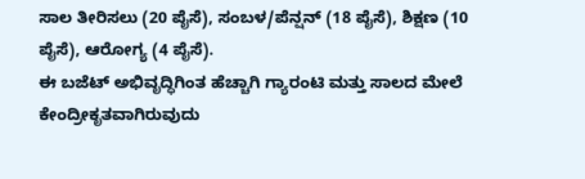ಸಾಲ ತೀರಿಸಲು (20 ಪೈಸೆ), ಸಂಬಳ/ಪೆನ್ಷನ್ (18 ಪೈಸೆ), ಶಿಕ್ಷಣ (10 ಪೈಸೆ), ಆರೋಗ್ಯ (4 ಪೈಸೆ).
ಈ ಬಜೆಟ್ ಅಭಿವೃದ್ಧಿಗಿಂತ ಹೆಚ್ಚಾಗಿ ಗ್ಯಾರಂಟಿ ಮತ್ತು ಸಾಲದ ಮೇಲೆ ಕೇಂದ್ರೀಕೃತವಾಗಿರುವುದು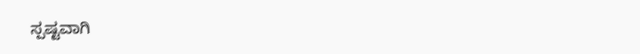ಸ್ಪಷ್ಟವಾಗಿ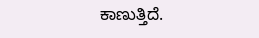ಕಾಣುತ್ತಿದೆ.